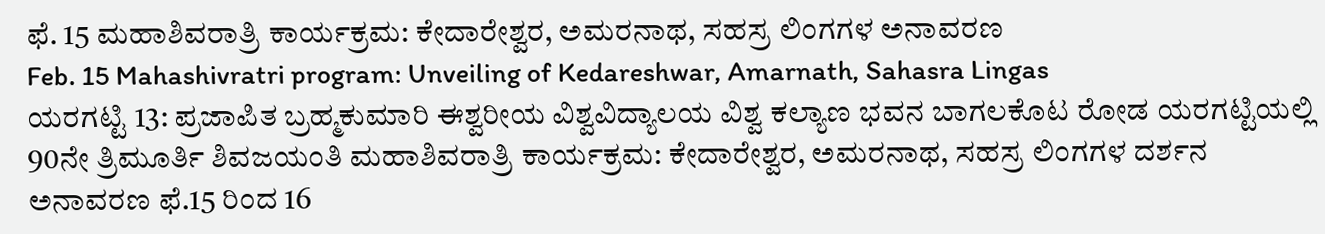ಫೆ. 15 ಮಹಾಶಿವರಾತ್ರಿ ಕಾರ್ಯಕ್ರಮ: ಕೇದಾರೇಶ್ವರ, ಅಮರನಾಥ, ಸಹಸ್ರ ಲಿಂಗಗಳ ಅನಾವರಣ
Feb. 15 Mahashivratri program: Unveiling of Kedareshwar, Amarnath, Sahasra Lingas
ಯರಗಟ್ಟಿ 13: ಪ್ರಜಾಪಿತ ಬ್ರಹ್ಮಕುಮಾರಿ ಈಶ್ವರೀಯ ವಿಶ್ವವಿದ್ಯಾಲಯ ವಿಶ್ವ ಕಲ್ಯಾಣ ಭವನ ಬಾಗಲಕೊಟ ರೋಡ ಯರಗಟ್ಟಿಯಲ್ಲಿ 90ನೇ ತ್ರಿಮೂರ್ತಿ ಶಿವಜಯಂತಿ ಮಹಾಶಿವರಾತ್ರಿ ಕಾರ್ಯಕ್ರಮ: ಕೇದಾರೇಶ್ವರ, ಅಮರನಾಥ, ಸಹಸ್ರ ಲಿಂಗಗಳ ದರ್ಶನ ಅನಾವರಣ ಫೆ.15 ರಿಂದ 16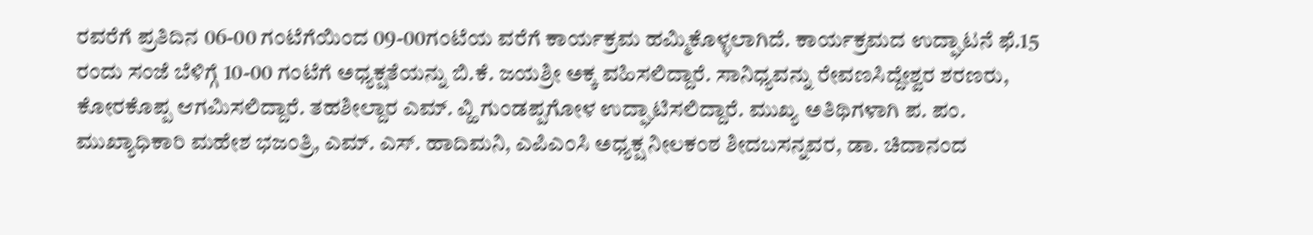ರವರೆಗೆ ಪ್ರತಿದಿನ 06-00 ಗಂಟೆಗೆಯಿಂದ 09-00ಗಂಟೆಯ ವರೆಗೆ ಕಾರ್ಯಕ್ರಮ ಹಮ್ಮಿಕೊಳ್ಳಲಾಗಿದೆ. ಕಾರ್ಯಕ್ರಮದ ಉದ್ಘಾಟನೆ ಫೆ.15 ರಂದು ಸಂಜೆ ಬೆಳಿಗ್ಗೆ 10-00 ಗಂಟೆಗೆ ಅಧ್ಯಕ್ಷತೆಯನ್ನು ಬಿ.ಕೆ. ಜಯಶ್ರೀ ಅಕ್ಕ ವಹಿಸಲಿದ್ದಾರೆ. ಸಾನಿಧ್ಯವನ್ನು ರೇವಣಸಿದ್ದೇಶ್ವರ ಶರಣರು, ಕೋರಕೊಪ್ಪ ಆಗಮಿಸಲಿದ್ದಾರೆ. ತಹಶೀಲ್ದಾರ ಎಮ್. ವ್ಹಿ ಗುಂಡಪ್ಪಗೋಳ ಉದ್ಘಾಟಿಸಲಿದ್ದಾರೆ. ಮುಖ್ಯ ಅತಿಥಿಗಳಾಗಿ ಪ. ಪಂ. ಮುಖ್ಯಾಧಿಕಾರಿ ಮಹೇಶ ಭಜಂತ್ರಿ, ಎಮ್. ಎಸ್. ಹಾದಿಮನಿ, ಎಪಿಎಂಸಿ ಅಧ್ಯಕ್ಷ ನೀಲಕಂಠ ಶೀದಬಸನ್ನವರ, ಡಾ. ಚಿದಾನಂದ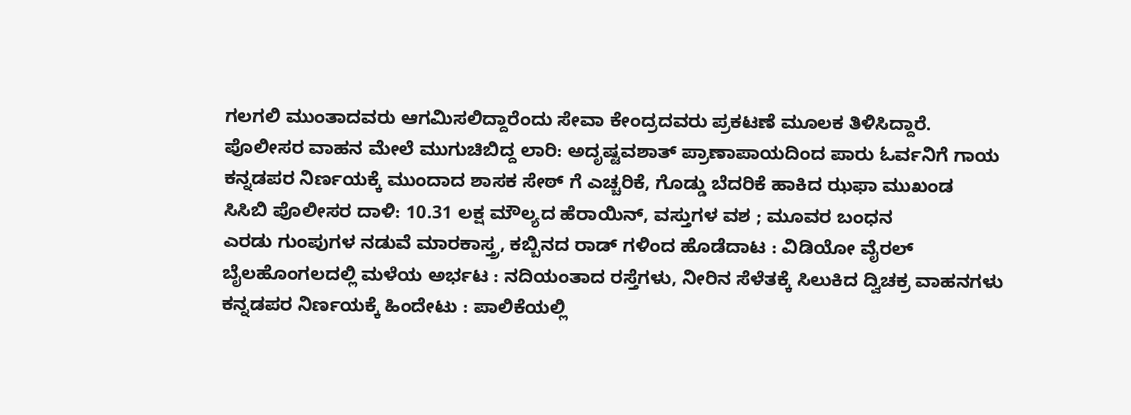ಗಲಗಲಿ ಮುಂತಾದವರು ಆಗಮಿಸಲಿದ್ದಾರೆಂದು ಸೇವಾ ಕೇಂದ್ರದವರು ಪ್ರಕಟಣೆ ಮೂಲಕ ತಿಳಿಸಿದ್ದಾರೆ.
ಪೊಲೀಸರ ವಾಹನ ಮೇಲೆ ಮುಗುಚಿಬಿದ್ದ ಲಾರಿ: ಅದೃಷ್ಟವಶಾತ್ ಪ್ರಾಣಾಪಾಯದಿಂದ ಪಾರು ಓರ್ವನಿಗೆ ಗಾಯ
ಕನ್ನಡಪರ ನಿರ್ಣಯಕ್ಕೆ ಮುಂದಾದ ಶಾಸಕ ಸೇಠ್ ಗೆ ಎಚ್ಚರಿಕೆ, ಗೊಡ್ಡು ಬೆದರಿಕೆ ಹಾಕಿದ ಝಫಾ ಮುಖಂಡ
ಸಿಸಿಬಿ ಪೊಲೀಸರ ದಾಳಿ: 10.31 ಲಕ್ಷ ಮೌಲ್ಯದ ಹೆರಾಯಿನ್, ವಸ್ತುಗಳ ವಶ ; ಮೂವರ ಬಂಧನ
ಎರಡು ಗುಂಪುಗಳ ನಡುವೆ ಮಾರಕಾಸ್ತ್ರ, ಕಬ್ಬಿನದ ರಾಡ್ ಗಳಿಂದ ಹೊಡೆದಾಟ : ವಿಡಿಯೋ ವೈರಲ್
ಬೈಲಹೊಂಗಲದಲ್ಲಿ ಮಳೆಯ ಅರ್ಭಟ : ನದಿಯಂತಾದ ರಸ್ತೆಗಳು, ನೀರಿನ ಸೆಳೆತಕ್ಕೆ ಸಿಲುಕಿದ ದ್ವಿಚಕ್ರ ವಾಹನಗಳು
ಕನ್ನಡಪರ ನಿರ್ಣಯಕ್ಕೆ ಹಿಂದೇಟು : ಪಾಲಿಕೆಯಲ್ಲಿ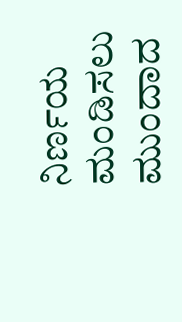ನಿರ್ಣಯ ಮಂಡಿಸಲು ಮುಂದಾದ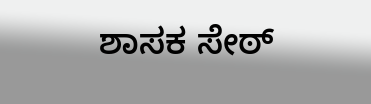ಶಾಸಕ ಸೇಠ್